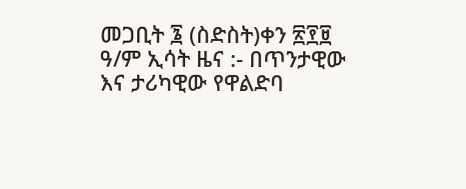መጋቢት ፮ (ስድስት)ቀን ፳፻፱ ዓ/ም ኢሳት ዜና :- በጥንታዊው እና ታሪካዊው የዋልድባ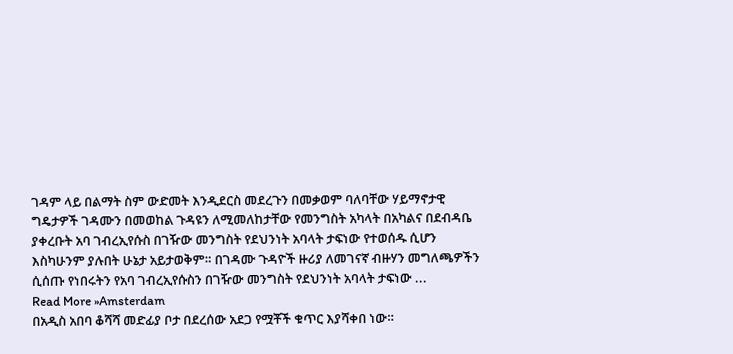ገዳም ላይ በልማት ስም ውድመት እንዲደርስ መደረጉን በመቃወም ባለባቸው ሃይማኖታዊ ግዴታዎች ገዳሙን በመወከል ጉዳዩን ለሚመለከታቸው የመንግስት አካላት በአካልና በደብዳቤ ያቀረቡት አባ ገብረኢየሱስ በገዥው መንግስት የደህንነት አባላት ታፍነው የተወሰዱ ሲሆን እስካሁንም ያሉበት ሁኔታ አይታወቅም። በገዳሙ ጉዳዮች ዙሪያ ለመገናኛ ብዙሃን መግለጫዎችን ሲሰጡ የነበሩትን የአባ ገብረኢየሱስን በገዥው መንግስት የደህንነት አባላት ታፍነው ...
Read More »Amsterdam
በአዲስ አበባ ቆሻሻ መድፊያ ቦታ በደረሰው አደጋ የሟቾች ቁጥር እያሻቀበ ነው።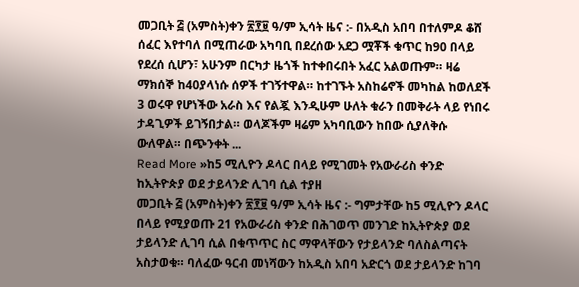መጋቢት ፭ (አምስት)ቀን ፳፻፱ ዓ/ም ኢሳት ዜና :- በአዲስ አበባ በተለምዶ ቆሸ ሰፈር እየተባለ በሚጠራው አካባቢ በደረሰው አደጋ ሟቾች ቁጥር ከ90 በላይ የደረሰ ሲሆን፣ አሁንም በርካታ ዜጎች ከተቀበሩበት አፈር አልወጡም። ዛሬ ማክሰኞ ከ40ያላነሱ ሰዎች ተገኝተዋል። ከተገኙት አስከሬኖች መካከል ከወለደች 3 ወሩዋ የሆነችው አራስ እና የልጇ እንዲሁም ሁለት ቁራን በመቅራት ላይ የነበሩ ታዳጊዎች ይገኝበታል። ወላጆችም ዛሬም አካባቢውን ከበው ሲያለቅሱ ውለዋል። በጭንቀት ...
Read More »ከ5 ሚሊዮን ዶላር በላይ የሚገመት የአውራሪስ ቀንድ ከኢትዮጵያ ወደ ታይላንድ ሊገባ ሲል ተያዘ
መጋቢት ፭ (አምስት)ቀን ፳፻፱ ዓ/ም ኢሳት ዜና :- ግምታቸው ከ5 ሚሊዮን ዶላር በላይ የሚያወጡ 21 የአውራሪስ ቀንድ በሕገወጥ መንገድ ከኢትዮጵያ ወደ ታይላንድ ሊገባ ሲል በቁጥጥር ስር ማዋላቸውን የታይላንድ ባለስልጣናት አስታወቁ። ባለፈው ዓርብ መነሻውን ከአዲስ አበባ አድርጎ ወደ ታይላንድ ከገባ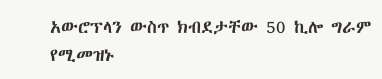አውሮፕላን ውስጥ ክብደታቸው 50 ኪሎ ግራም የሚመዝኑ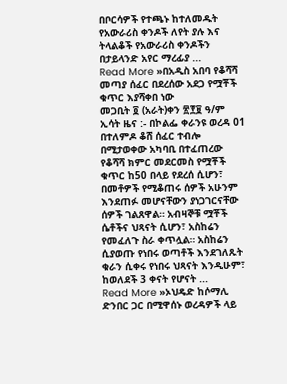በቦርሳዎች የተጫኑ ከተለመዱት የአውራሪስ ቀንዶች ለየት ያሉ እና ትላልቆች የአውራሪስ ቀንዶችን በታይላንድ አየር ማረፊያ ...
Read More »በአዲስ አበባ የቆሻሻ መጣያ ሰፈር በደረሰው አደጋ የሟቾች ቁጥር እያሻቀበ ነው
መጋቢት ፬ (አራት)ቀን ፳፻፱ ዓ/ም ኢሳት ዜና :- በኮልፌ ቀራንዩ ወረዳ 01 በተለምዶ ቆሸ ሰፈር ተብሎ በሚታወቀው አካባቢ በተፈጠረው የቆሻሻ ክምር መደርመስ የሟቾች ቁጥር ከ50 በላይ የደረሰ ሲሆን፣ በመቶዎች የሚቆጠሩ ሰዎች አሁንም እንደጠፉ መሆናቸውን ያነጋገርናቸው ሰዎች ገልጸዋል። አብዛኞቹ ሟቾች ሴቶችና ህጻናት ሲሆን፣ አስከሬን የመፈለጉ ስራ ቀጥሏል። አስከሬን ሲያወጡ የነበሩ ወጣቶች እንደገለጹት ቁራን ሲቀሩ የነበሩ ህጻናት እንዲሁም፣ ከወለደች 3 ቀናት የሆናት ...
Read More »ኦህዴድ ከሶማሊ ድንበር ጋር በሚዋሰኑ ወረዳዎች ላይ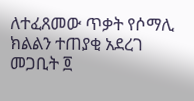ለተፈጸመው ጥቃት የሶማሊ ክልልን ተጠያቂ አደረገ
መጋቢት ፬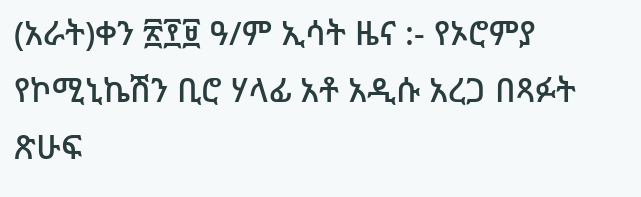(አራት)ቀን ፳፻፱ ዓ/ም ኢሳት ዜና :- የኦሮምያ የኮሚኒኬሽን ቢሮ ሃላፊ አቶ አዲሱ አረጋ በጻፉት ጽሁፍ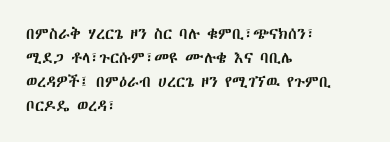በምስራቅ ሃረርጌ ዞን ስር ባሉ ቁምቢ፣ጭናክሰን፣ ሚደጋ ቶላ፣ጉርሱም፣መዩ ሙሉቄ እና ባቢሌ ወረዳዎች፤ በምዕራብ ሀረርጌ ዞን የሚገኘዉ የጉምቢ ቦርዶዴ ወረዳ፣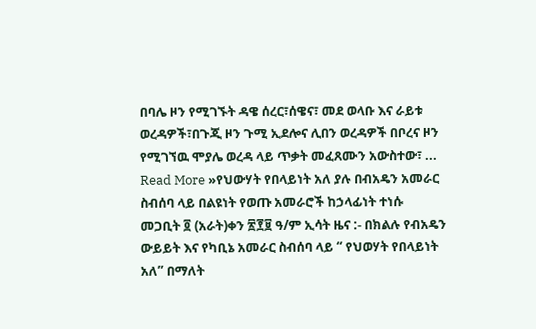በባሌ ዞን የሚገኙት ዳዌ ሰረር፣ሰዌና፣ መደ ወላቡ እና ራይቱ ወረዳዎች፣በጉጂ ዞን ጉሚ ኢደሎና ሊበን ወረዳዎች በቦረና ዞን የሚገኘዉ ሞያሌ ወረዳ ላይ ጥቃት መፈጸሙን አውስተው፣ ...
Read More »የህውሃት የበላይነት አለ ያሉ በብአዴን አመራር ስብሰባ ላይ በልዩነት የወጡ አመራሮች ከኃላፊነት ተነሱ
መጋቢት ፬ (አራት)ቀን ፳፻፱ ዓ/ም ኢሳት ዜና :- በክልሉ የብአዴን ውይይት እና የካቢኔ አመራር ስብሰባ ላይ “ የህወሃት የበላይነት አለ” በማለት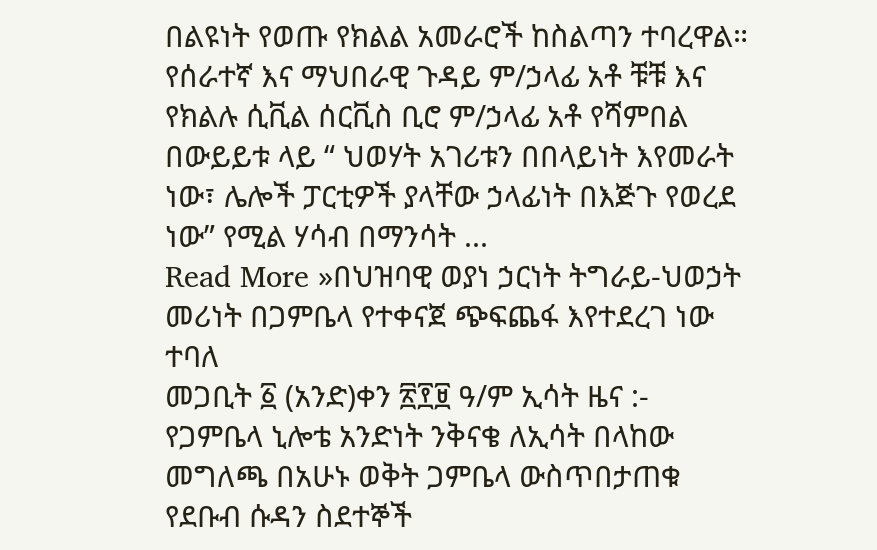በልዩነት የወጡ የክልል አመራሮች ከስልጣን ተባረዋል። የሰራተኛ እና ማህበራዊ ጉዳይ ም/ኃላፊ አቶ ቹቹ እና የክልሉ ሲቪል ሰርቪስ ቢሮ ም/ኃላፊ አቶ የሻምበል በውይይቱ ላይ “ ህወሃት አገሪቱን በበላይነት እየመራት ነው፣ ሌሎች ፓርቲዎች ያላቸው ኃላፊነት በእጅጉ የወረደ ነው” የሚል ሃሳብ በማንሳት ...
Read More »በህዝባዊ ወያነ ኃርነት ትግራይ-ህወኃት መሪነት በጋምቤላ የተቀናጀ ጭፍጨፋ እየተደረገ ነው ተባለ
መጋቢት ፩ (አንድ)ቀን ፳፻፱ ዓ/ም ኢሳት ዜና :- የጋምቤላ ኒሎቴ አንድነት ንቅናቄ ለኢሳት በላከው መግለጫ በአሁኑ ወቅት ጋምቤላ ውስጥበታጠቁ የደቡብ ሱዳን ስደተኞች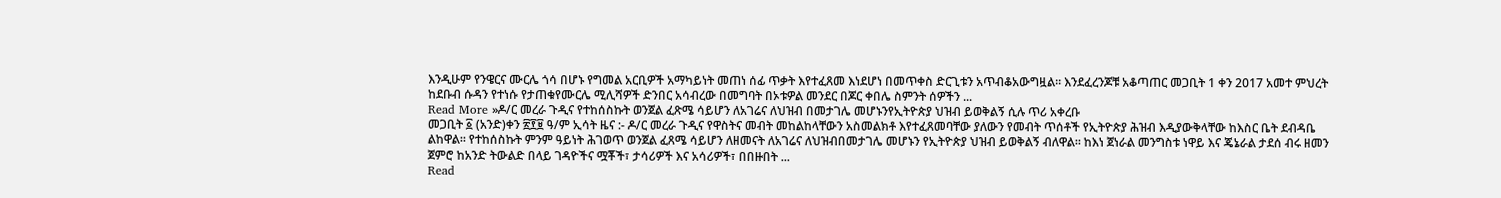እንዲሁም የንዌርና ሙርሌ ጎሳ በሆኑ የግመል አርቢዎች አማካይነት መጠነ ሰፊ ጥቃት እየተፈጸመ እነደሆነ በመጥቀስ ድርጊቱን አጥብቆአውግዟል። እንደፈረንጆቹ አቆጣጠር መጋቢት 1 ቀን 2017 አመተ ምህረት ከደቡብ ሱዳን የተነሱ የታጠቁየሙርሌ ሚሊሻዎች ድንበር አሳብረው በመግባት በኦቱዎል መንደር በጆር ቀበሌ ስምንት ሰዎችን ...
Read More »ዶ/ር መረራ ጉዲና የተከሰስኩት ወንጀል ፈጽሜ ሳይሆን ለአገሬና ለህዝብ በመታገሌ መሆኑንየኢትዮጵያ ህዝብ ይወቅልኝ ሲሉ ጥሪ አቀረቡ
መጋቢት ፩ (አንድ)ቀን ፳፻፱ ዓ/ም ኢሳት ዜና :- ዶ/ር መረራ ጉዲና የዋስትና መብት መከልከላቸውን አስመልክቶ እየተፈጸመባቸው ያለውን የመብት ጥሰቶች የኢትዮጵያ ሕዝብ እዲያውቅላቸው ከእስር ቤት ደብዳቤ ልከዋል። የተከሰስኩት ምንም ዓይነት ሕገወጥ ወንጀል ፈጸሜ ሳይሆን ለዘመናት ለአገሬና ለህዝብበመታገሌ መሆኑን የኢትዮጵያ ህዝብ ይወቅልኝ ብለዋል። ከእነ ጀነራል መንግስቱ ነዋይ እና ጄኔራል ታደሰ ብሩ ዘመን ጀምሮ ከአንድ ትውልድ በላይ ገዳዮችና ሟቾች፣ ታሳሪዎች እና አሳሪዎች፣ በበዙበት ...
Read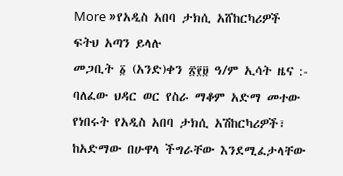More »የአዲስ አበባ ታክሲ አሸከርካሪዎች ፍትህ አጣን ይላሉ
መጋቢት ፩ (አንድ)ቀን ፳፻፱ ዓ/ም ኢሳት ዜና :- ባለፈው ህዳር ወር የስራ ማቆም አድማ መተው የነበሩት የአዲስ አበባ ታክሲ አሽከርካሪዎች፣ ከአድማው በሁዋላ ችግራቸው እንደሚፈታላቸው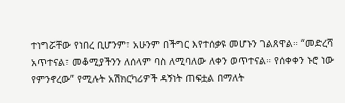ተነግሯቸው የነበረ ቢሆንም፣ አሁንም በችግር እየተሰቃዩ መሆኑን ገልጸዋል። “መድረሻ አጥተናል፣ መቆሚያችንን ለሰላም ባስ ለሚባለው ለቀን ወጥተናል። የሰቀቀን ኑሮ ነው የምንኖረው” የሚሉት አሽክርካሪዎች ዳኝነት ጠፍቷል በማለት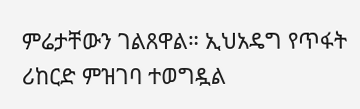ምሬታቸውን ገልጸዋል። ኢህአዴግ የጥፋት ሪከርድ ምዝገባ ተወግዷል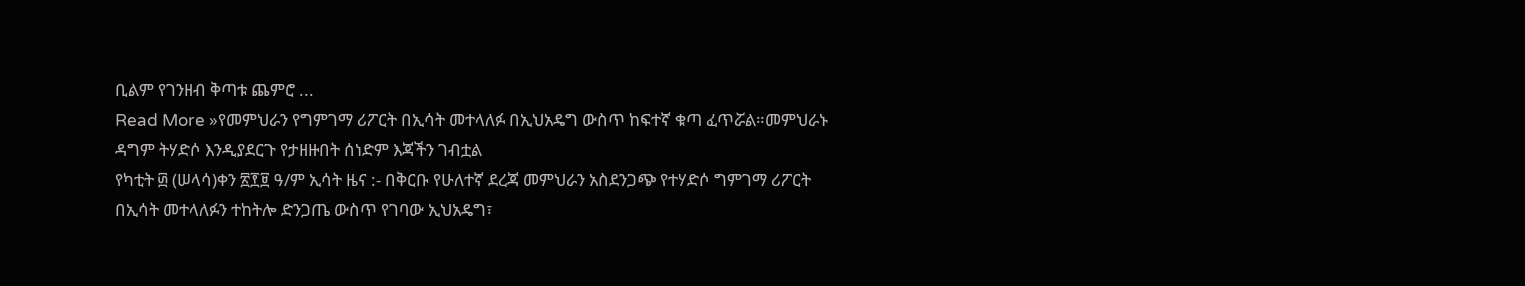ቢልም የገንዘብ ቅጣቱ ጨምሮ ...
Read More »የመምህራን የግምገማ ሪፖርት በኢሳት መተላለፉ በኢህአዴግ ውስጥ ከፍተኛ ቁጣ ፈጥሯል።መምህራኑ ዳግም ትሃድሶ እንዲያደርጉ የታዘዙበት ሰነድም እጃችን ገብቷል
የካቲት ፴ (ሠላሳ)ቀን ፳፻፱ ዓ/ም ኢሳት ዜና :- በቅርቡ የሁለተኛ ደረጃ መምህራን አስደንጋጭ የተሃድሶ ግምገማ ሪፖርት በኢሳት መተላለፉን ተከትሎ ድንጋጤ ውስጥ የገባው ኢህአዴግ፣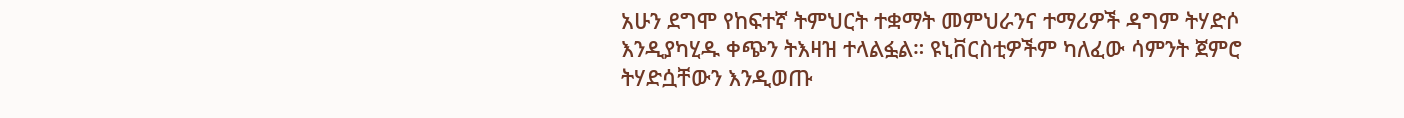አሁን ደግሞ የከፍተኛ ትምህርት ተቋማት መምህራንና ተማሪዎች ዳግም ትሃድሶ እንዲያካሂዱ ቀጭን ትእዛዝ ተላልፏል። ዩኒቨርስቲዎችም ካለፈው ሳምንት ጀምሮ ትሃድሷቸውን እንዲወጡ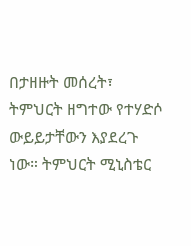በታዘዙት መሰረት፣ ትምህርት ዘግተው የተሃድሶ ውይይታቸውን እያደረጉ ነው። ትምህርት ሚኒስቴር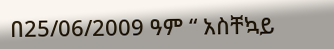በ25/06/2009 ዓም “ አስቸኳይ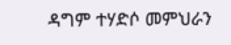ዳግም ተሃድሶ መምህራን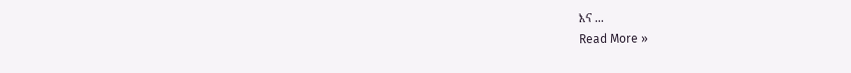እና ...
Read More »